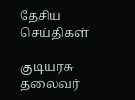தேசிய செய்திகள்

குடியரசு தலைவர்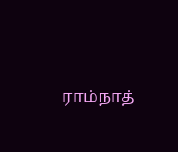ராம்நாத்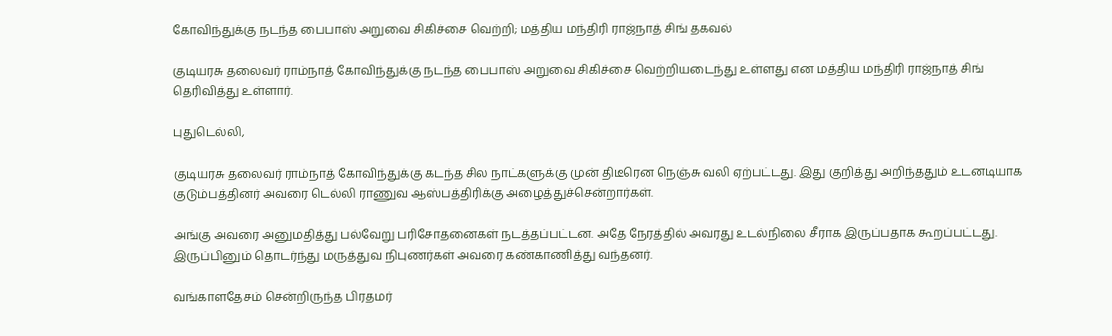கோவிந்துக்கு நடந்த பைபாஸ் அறுவை சிகிச்சை வெற்றி; மத்திய மந்திரி ராஜ்நாத் சிங் தகவல்

குடியரசு தலைவர் ராம்நாத் கோவிந்துக்கு நடந்த பைபாஸ் அறுவை சிகிச்சை வெற்றியடைந்து உள்ளது என மத்திய மந்திரி ராஜ்நாத் சிங் தெரிவித்து உள்ளார்.

புதுடெல்லி,

குடியரசு தலைவர் ராம்நாத் கோவிந்துக்கு கடந்த சில நாட்களுக்கு முன் திடீரென நெஞ்சு வலி ஏற்பட்டது. இது குறித்து அறிந்ததும் உடனடியாக குடும்பத்தினர் அவரை டெல்லி ராணுவ ஆஸ்பத்திரிக்கு அழைத்துச்சென்றார்கள்.

அங்கு அவரை அனுமதித்து பல்வேறு பரிசோதனைகள் நடத்தப்பட்டன. அதே நேரத்தில் அவரது உடல்நிலை சீராக இருப்பதாக கூறப்பட்டது. இருப்பினும் தொடர்ந்து மருத்துவ நிபுணர்கள் அவரை கண்காணித்து வந்தனர்.

வங்காளதேசம் சென்றிருந்த பிரதமர்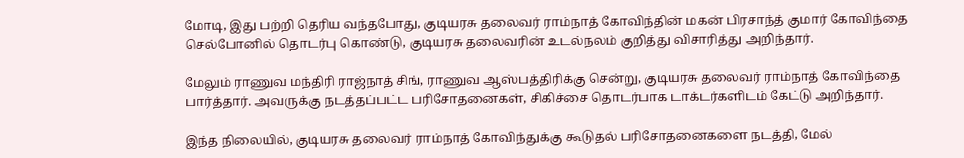மோடி, இது பற்றி தெரிய வந்தபோது, குடியரசு தலைவர் ராம்நாத் கோவிந்தின் மகன் பிரசாந்த் குமார் கோவிந்தை செல்போனில் தொடர்பு கொண்டு, குடியரசு தலைவரின் உடல்நலம் குறித்து விசாரித்து அறிந்தார்.

மேலும் ராணுவ மந்திரி ராஜ்நாத் சிங், ராணுவ ஆஸ்பத்திரிக்கு சென்று, குடியரசு தலைவர் ராம்நாத் கோவிந்தை பார்த்தார். அவருக்கு நடத்தப்பட்ட பரிசோதனைகள், சிகிச்சை தொடர்பாக டாக்டர்களிடம் கேட்டு அறிந்தார்.

இந்த நிலையில், குடியரசு தலைவர் ராம்நாத் கோவிந்துக்கு கூடுதல் பரிசோதனைகளை நடத்தி, மேல்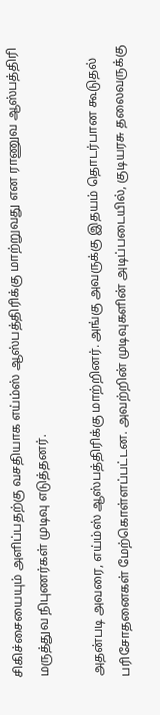சிகிச்சையையும் அளிப்பதற்கு வசதியாக எய்ம்ஸ் ஆஸ்பத்திரிக்கு மாற்றுவது என ராணுவ ஆஸ்பத்திரி மருத்துவ நிபுணர்கள் முடிவு எடுத்தனர்.

அதன்படி அவரை, எய்ம்ஸ் ஆஸ்பத்திரிக்கு மாற்றினர். அங்கு அவருக்கு இதயம் தொடர்பான கூடுதல் பரிசோதனைகள் மேற்கொள்ளப்பட்டன. அவற்றின் முடிவுகளின் அடிப்படையில், குடியரசு தலைவருக்கு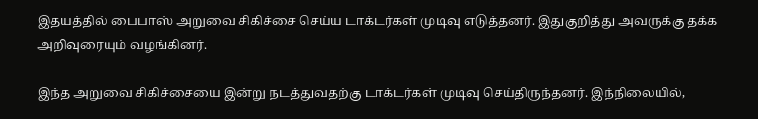இதயத்தில் பைபாஸ் அறுவை சிகிச்சை செய்ய டாக்டர்கள் முடிவு எடுத்தனர். இதுகுறித்து அவருக்கு தக்க அறிவுரையும் வழங்கினர்.

இந்த அறுவை சிகிச்சையை இன்று நடத்துவதற்கு டாக்டர்கள் முடிவு செய்திருந்தனர். இந்நிலையில்,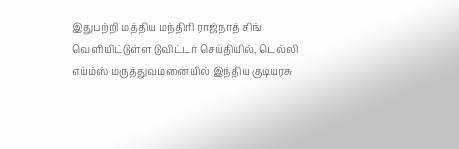இதுபற்றி மத்திய மந்திரி ராஜ்நாத் சிங் வெளியிட்டுள்ள டுவிட்டர் செய்தியில், டெல்லி எய்ம்ஸ் மருத்துவமனையில் இந்திய குடியரசு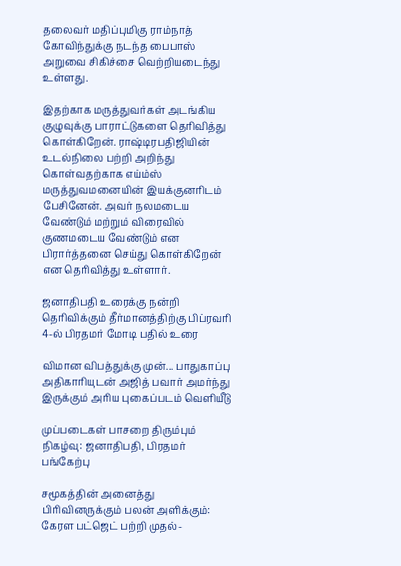தலைவர் மதிப்புமிகு ராம்நாத் கோவிந்துக்கு நடந்த பைபாஸ் அறுவை சிகிச்சை வெற்றியடைந்து உள்ளது.

இதற்காக மருத்துவர்கள் அடங்கிய குழுவுக்கு பாராட்டுகளை தெரிவித்து கொள்கிறேன். ராஷ்டிரபதிஜியின் உடல்நிலை பற்றி அறிந்து கொள்வதற்காக எய்ம்ஸ் மருத்துவமனையின் இயக்குனரிடம் பேசினேன். அவர் நலமடைய வேண்டும் மற்றும் விரைவில் குணமடைய வேண்டும் என பிரார்த்தனை செய்து கொள்கிறேன் என தெரிவித்து உள்ளார்.

ஜனாதிபதி உரைக்கு நன்றி தெரிவிக்கும் தீர்மானத்திற்கு பிப்ரவரி 4-ல் பிரதமர் மோடி பதில் உரை

விமான விபத்துக்கு முன்... பாதுகாப்பு அதிகாரியுடன் அஜித் பவார் அமர்ந்து இருக்கும் அரிய புகைப்படம் வெளியீடு

முப்படைகள் பாசறை திரும்பும் நிகழ்வு: ஜனாதிபதி, பிரதமர் பங்கேற்பு

சமூகத்தின் அனைத்து பிரிவினருக்கும் பலன் அளிக்கும்: கேரள பட்ஜெட் பற்றி முதல்-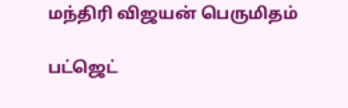மந்திரி விஜயன் பெருமிதம்

பட்ஜெட்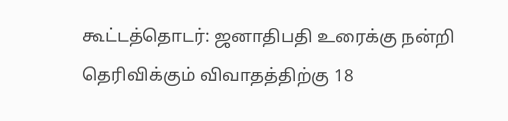கூட்டத்தொடர்: ஜனாதிபதி உரைக்கு நன்றி தெரிவிக்கும் விவாதத்திற்கு 18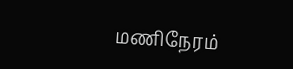மணிநேரம்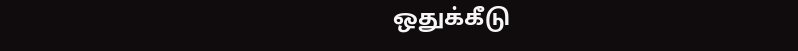ஒதுக்கீடு